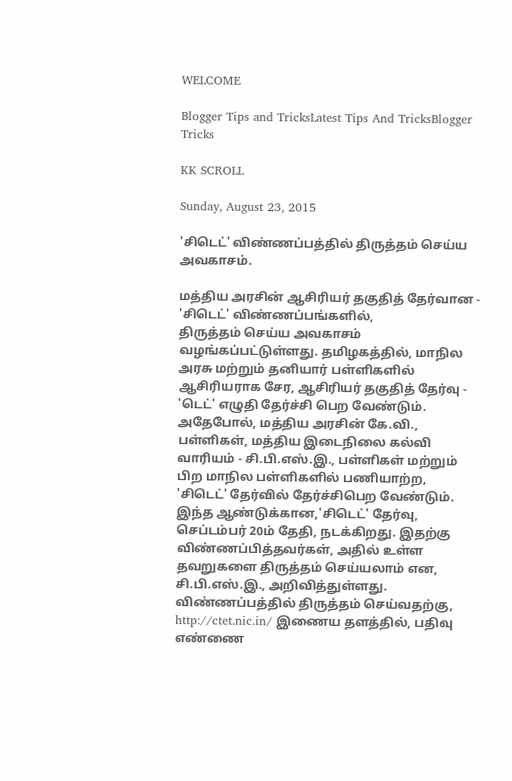WELCOME

Blogger Tips and TricksLatest Tips And TricksBlogger Tricks

KK SCROLL

Sunday, August 23, 2015

'சிடெட்' விண்ணப்பத்தில் திருத்தம் செய்ய அவகாசம்.

மத்திய அரசின் ஆசிரியர் தகுதித் தேர்வான - 'சிடெட்' விண்ணப்பங்களில்,
திருத்தம் செய்ய அவகாசம் வழங்கப்பட்டுள்ளது. தமிழகத்தில், மாநில அரசு மற்றும் தனியார் பள்ளிகளில் ஆசிரியராக சேர, ஆசிரியர் தகுதித் தேர்வு - 'டெட்' எழுதி தேர்ச்சி பெற வேண்டும். அதேபோல், மத்திய அரசின் கே.வி., பள்ளிகள், மத்திய இடைநிலை கல்வி வாரியம் - சி.பி.எஸ்.இ., பள்ளிகள் மற்றும் பிற மாநில பள்ளிகளில் பணியாற்ற, 'சிடெட்' தேர்வில் தேர்ச்சிபெற வேண்டும். இந்த ஆண்டுக்கான,'சிடெட்' தேர்வு, செப்டம்பர் 20ம் தேதி, நடக்கிறது. இதற்கு விண்ணப்பித்தவர்கள், அதில் உள்ள தவறுகளை திருத்தம் செய்யலாம் என, சி.பி.எஸ்.இ., அறிவித்துள்ளது. விண்ணப்பத்தில் திருத்தம் செய்வதற்கு, http://ctet.nic.in/ இணைய தளத்தில், பதிவு எண்ணை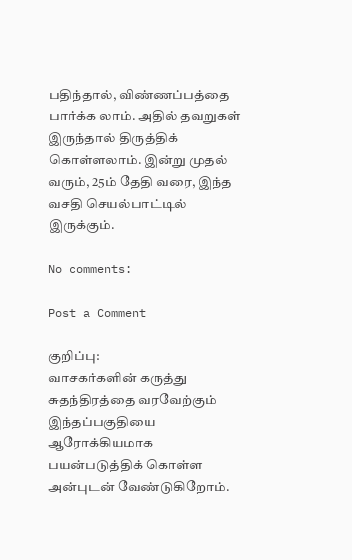பதிந்தால், விண்ணப்பத்தை பார்க்க லாம். அதில் தவறுகள் இருந்தால் திருத்திக் கொள்ளலாம். இன்று முதல் வரும், 25ம் தேதி வரை, இந்த வசதி செயல்பாட்டில் இருக்கும்.

No comments:

Post a Comment

குறிப்பு:
வாசகர்களின் கருத்து சுதந்திரத்தை வரவேற்கும் இந்தப்பகுதியை ஆரோக்கியமாக பயன்படுத்திக் கொள்ள அன்புடன் வேண்டுகிறோம்.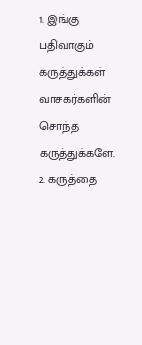1. இங்கு பதிவாகும் கருத்துக்கள் வாசகர்களின் சொந்த கருத்துக்களே.
2. கருத்தை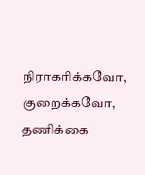நிராகரிக்கவோ, குறைக்கவோ, தணிக்கை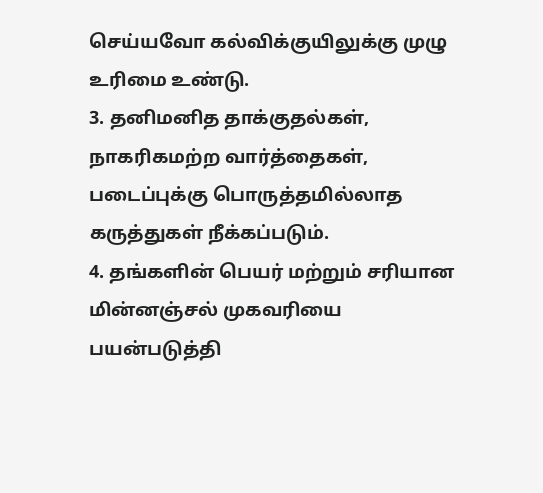செய்யவோ கல்விக்குயிலுக்கு முழு உரிமை உண்டு.
3. தனிமனித தாக்குதல்கள், நாகரிகமற்ற வார்த்தைகள், படைப்புக்கு பொருத்தமில்லாத கருத்துகள் நீக்கப்படும்.
4. தங்களின் பெயர் மற்றும் சரியான மின்னஞ்சல் முகவரியை பயன்படுத்தி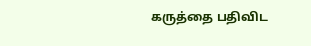கருத்தை பதிவிட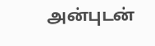அன்புடன்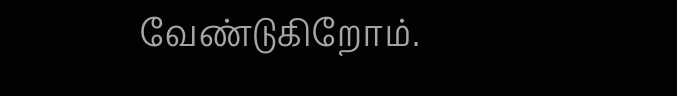வேண்டுகிறோம்.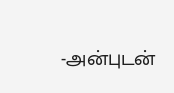-அன்புடன்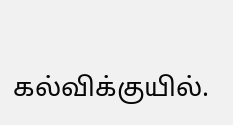கல்விக்குயில்.